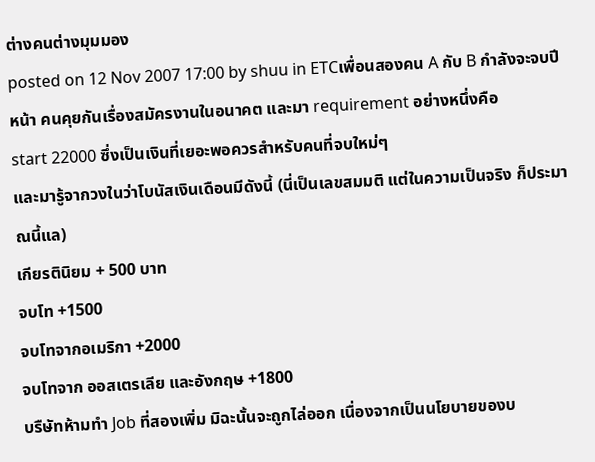ต่างคนต่างมุมมอง
posted on 12 Nov 2007 17:00 by shuu in ETCเพื่อนสองคน A กับ B กำลังจะจบปีหน้า คนคุยกันเรื่องสมัครงานในอนาคต และมา requirement อย่างหนึ่งคือ
start 22000 ซึ่งเป็นเงินที่เยอะพอควรสำหรับคนที่จบใหม่ๆ
และมารู้จากวงในว่าโบนัสเงินเดือนมีดังนี้ (นี่เป็นเลขสมมติ แต่ในความเป็นจริง ก็ประมาณนี้แล)
เกียรตินิยม + 500 บาท
จบโท +1500
จบโทจากอเมริกา +2000
จบโทจาก ออสเตรเลีย และอังกฤษ +1800
บรืษัทห้ามทำ Job ที่สองเพิ่ม มิฉะนั้นจะถูกไล่ออก เนื่องจากเป็นนโยบายของบ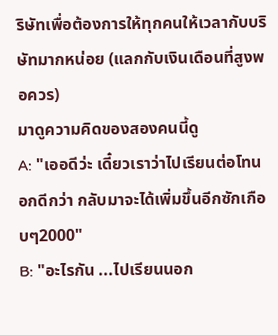ริษัทเพื่อต้องการให้ทุกคนให้เวลากับบริษัทมากหน่อย (แลกกับเงินเดือนที่สูงพอควร)
มาดูความคิดของสองคนนี้ดู
A: "เออดีว่ะ เดี๋ยวเราว่าไปเรียนต่อโทนอกดีกว่า กลับมาจะได้เพิ่มขึ้นอีกซักเกือบๆ2000"
B: "อะไรกัน ...ไปเรียนนอก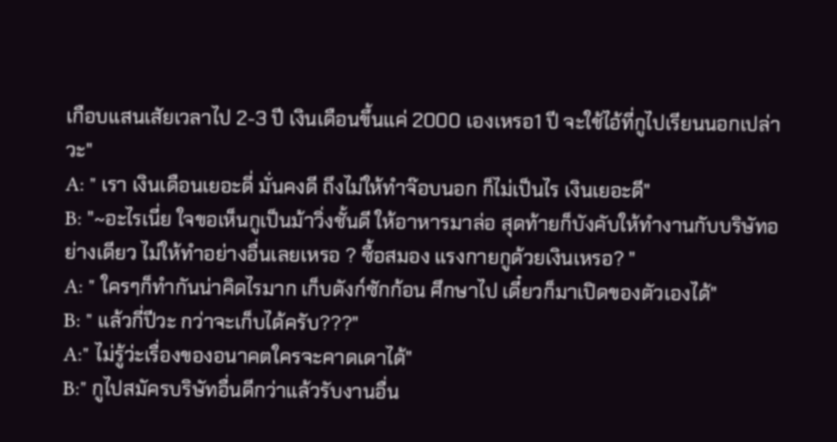เกือบแสนเสัยเวลาไป 2-3 ปี เงินเดือนขึ้นแค่ 2000 เองเหรอ1 ปี จะใช้ไอ้ที่กูไปเรียนนอกเปล่าวะ"
A: " เรา เงินเดือนเยอะดี่ มั่นคงดี ถึงไม่ให้ทำจ๊อบนอก ก็ไม่เป็นไร เงินเยอะดี"
B: "~อะไรเนี่ย ใจขอเห็นกูเป็นม้าวิ่งชั้นดี ให้อาหารมาล่อ สุดท้ายก็บังคับให้ทำงานกับบริษัทอย่างเดียว ไม่ให้ทำอย่างอื่นเลยเหรอ ? ซื้อสมอง แรงกายกูด้วยเงินเหรอ? "
A: " ใครๆก็ทำกันน่าคิดไรมาก เก็บตังก์ซักก้อน ศึกษาไป เดี๋ยวก็มาเปิดของตัวเองได้"
B: " แล้วกี่ปีวะ กว่าจะเก็บได้ครับ???"
A:" ไม่รู้ว่ะเรื่องของอนาคตใครจะคาดเดาได้"
B:" กูไปสมัครบริษัทอื่นดีกว่าแล้วรับงานอื่น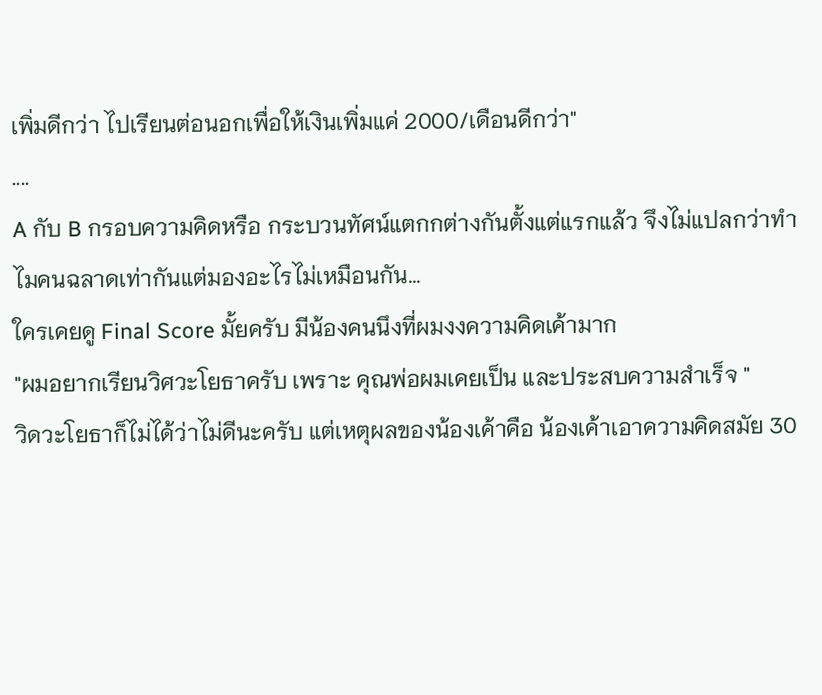เพิ่มดีกว่า ไปเรียนต่อนอกเพื่อให้เงินเพิ่มแค่ 2000/เดือนดีกว่า"
....
A กับ B กรอบความคิดหรือ กระบวนทัศน์แตกกต่างกันตั้งแต่แรกแล้ว จึงไม่แปลกว่าทำไมคนฉลาดเท่ากันแต่มองอะไรไม่เหมือนกัน...
ใครเคยดู Final Score มั้ยครับ มีน้องคนนึงที่ผมงงความคิดเค้ามาก
"ผมอยากเรียนวิศวะโยธาครับ เพราะ คุณพ่อผมเคยเป็น และประสบความสำเร็จ "
วิดวะโยธาก็ไม่ได้ว่าไม่ดีนะครับ แต่เหตุผลของน้องเค้าคือ น้องเค้าเอาความคิดสมัย 30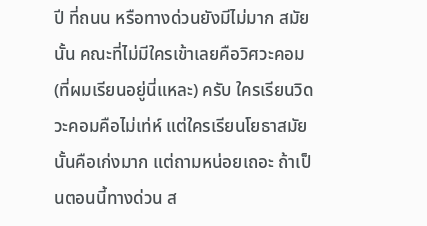ปี ที่ถนน หรือทางด่วนยังมีไม่มาก สมัยนั้น คณะที่ไม่มีใครเข้าเลยคือวิศวะคอม (ที่ผมเรียนอยู่นี่แหละ) ครับ ใครเรียนวิดวะคอมคือไม่เท่ห์ แต่ใครเรียนโยธาสมัยนั้นคือเก่งมาก แต่ถามหน่อยเถอะ ถ้าเป็นตอนนี้ทางด่วน ส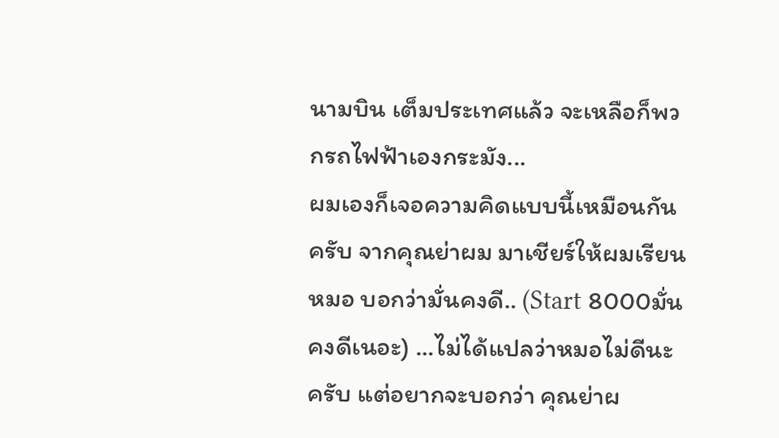นามบิน เต็มประเทศแล้ว จะเหลือก็พวกรถไฟฟ้าเองกระมัง...
ผมเองก็เจอความคิดแบบนี้เหมือนกันครับ จากคุณย่าผม มาเชียร์ให้ผมเรียนหมอ บอกว่ามั่นคงดี.. (Start 8000มั่นคงดีเนอะ) ...ไม่ได้แปลว่าหมอไม่ดีนะครับ แต่อยากจะบอกว่า คุณย่าผ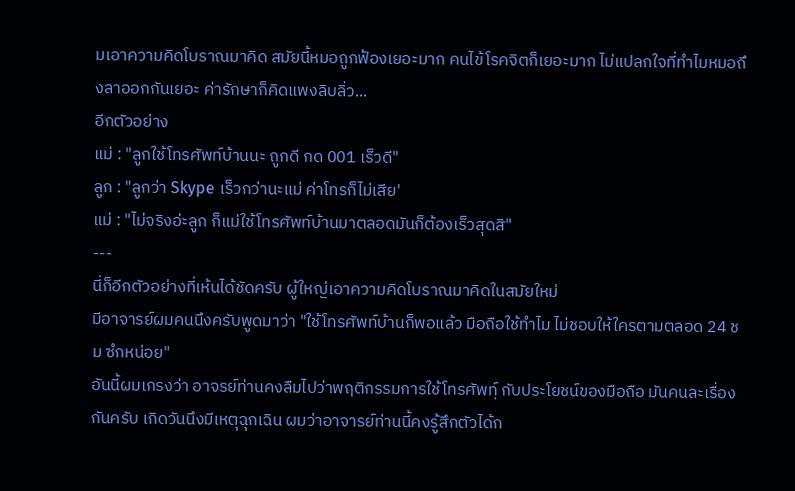มเอาความคิดโบราณมาคิด สมัยนี้หมอถูกฟ้องเยอะมาก คนไข้โรคจิตก็เยอะมาก ไม่แปลกใจที่ทำไมหมอถึงลาออกกันเยอะ ค่ารักษาก็คิดแพงลิบลิ่ว...
อีกตัวอย่าง
แม่ : "ลูกใช้โทรศัพท์บ้านนะ ถูกดี กด 001 เร็วดี"
ลูก : "ลูกว่า Skype เร็วกว่านะแม่ ค่าโทรก็ไม่เสีย'
แม่ : "ไม่จริงอ่ะลูก ก็แม่ใช้โทรศัพท์บ้านมาตลอดมันก็ต้องเร็วสุดสิ"
---
นี่ก็อีกตัวอย่างที่เห้นได้ชัดครับ ผู้ใหญ่เอาความคิดโบราณมาคิดในสมัยใหม่
มีอาจารย์ผมคนนึงครับพูดมาว่า "ใช้โทรศัพท์บ้านก็พอแล้ว มือถือใช้ทำไม ไม่ชอบให้ใครตามตลอด 24 ชม ซํกหน่อย"
อันนี้ผมเกรงว่า อาจรย์ท่านคงลืมไปว่าพฤติกรรมการใช้โทรศัพท์ฺ กับประโยชน์ของมือถือ มันคนละเรื่องกันครับ เกิดวันนึงมีเหตุฉุกเฉิน ผมว่าอาจารย์ท่านนี้คงรู้สึกตัวได้ก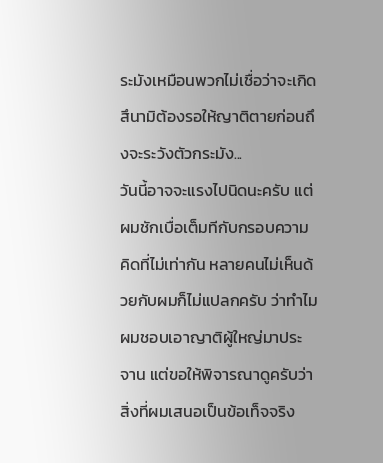ระมังเหมือนพวกไม่เชื่อว่าจะเกิด สึนามิต้องรอให้ญาติตายก่อนถึงจะระวังตัวกระมัง...
วันนี้อาจจะแรงไปนิดนะครับ แต่ผมชักเบื่อเต็มทีกับกรอบความคิดที่ไม่เท่ากัน หลายคนไม่เห็นด้วยกับผมก็ไม่แปลกครับ ว่าทำไมผมชอบเอาญาติผู้ใหญ่มาประจาน แต่ขอให้พิจารณาดูครับว่าสิ่งที่ผมเสนอเป็นข้อเท็จจริง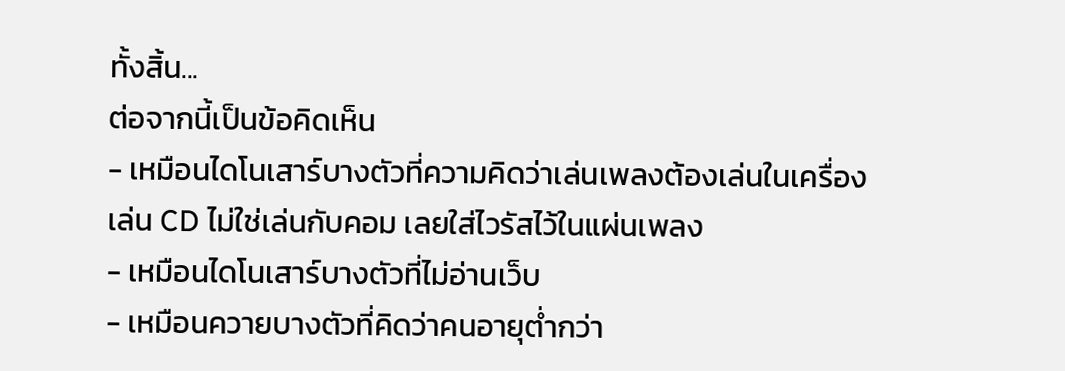ทั้งสิ้น...
ต่อจากนี้เป็นข้อคิดเห็น
- เหมือนไดโนเสาร์บางตัวที่ความคิดว่าเล่นเพลงต้องเล่นในเครื่องเล่น CD ไม่ใช่เล่นกับคอม เลยใส่ไวรัสไว้ในแผ่นเพลง
- เหมือนไดโนเสาร์บางตัวที่ไม่อ่านเว็บ
- เหมือนควายบางตัวที่คิดว่าคนอายุต่ำกว่า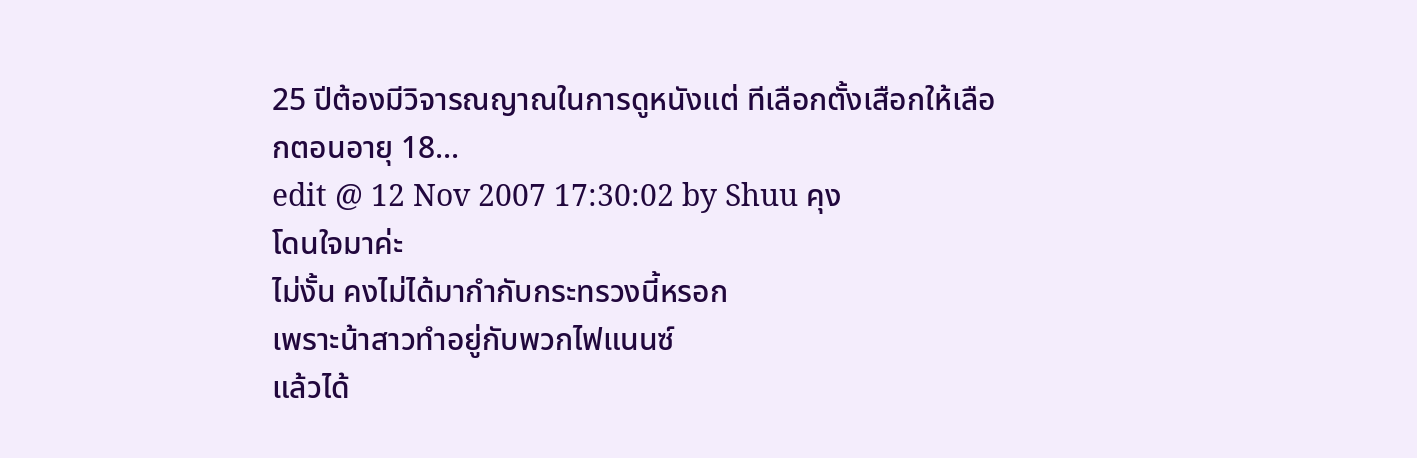25 ปีต้องมีวิจารณญาณในการดูหนังแต่ ทีเลือกตั้งเสือกให้เลือกตอนอายุ 18...
edit @ 12 Nov 2007 17:30:02 by Shuu คุง
โดนใจมาค่ะ
ไม่งั้น คงไม่ได้มากำกับกระทรวงนี้หรอก
เพราะน้าสาวทำอยู่กับพวกไฟแนนซ์
แล้วได้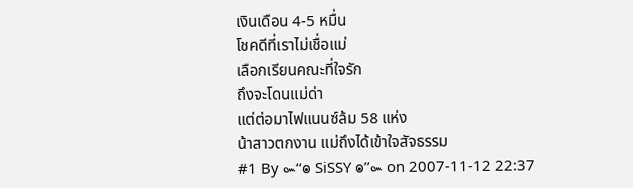เงินเดือน 4-5 หมื่น
โชคดีที่เราไม่เชื่อแม่
เลือกเรียนคณะที่ใจรัก
ถึงจะโดนแม่ด่า
แต่ต่อมาไฟแนนซ์ล้ม 58 แห่ง
น้าสาวตกงาน แม่ถึงได้เข้าใจสัจธรรม
#1 By ๛‘‘๏ SiSSY ๏’’๛ on 2007-11-12 22:37